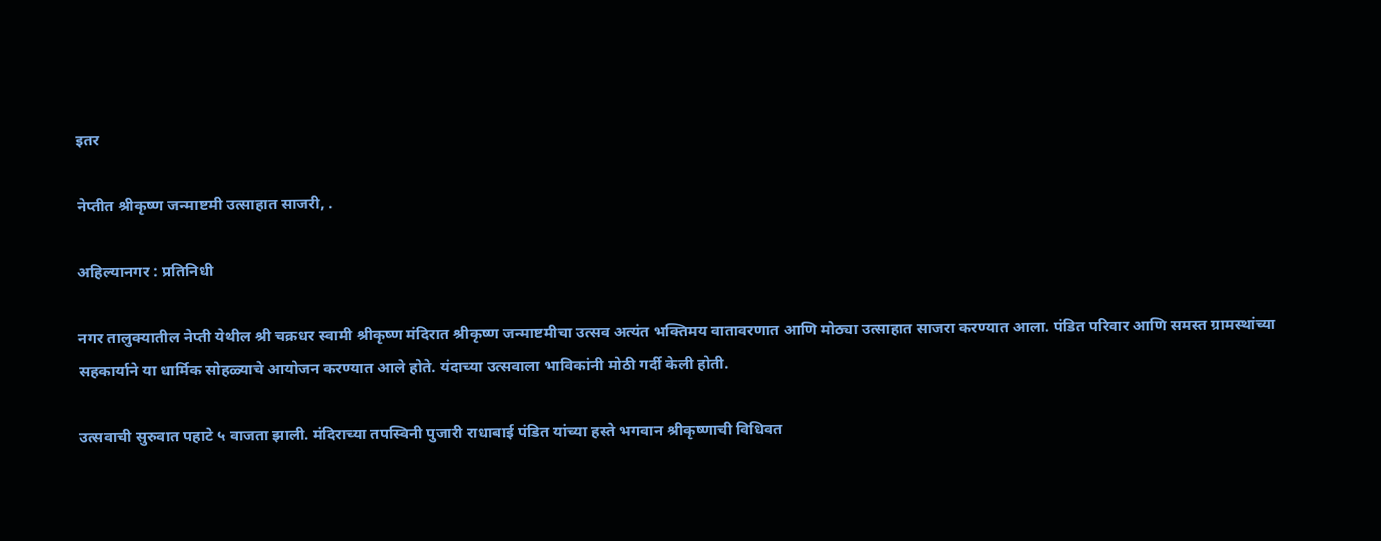इतर

नेप्तीत श्रीकृष्ण जन्माष्टमी उत्साहात साजरी, .

अहिल्यानगर : प्रतिनिधी

नगर तालुक्यातील नेप्ती येथील श्री चक्रधर स्वामी श्रीकृष्ण मंदिरात श्रीकृष्ण जन्माष्टमीचा उत्सव अत्यंत भक्तिमय वातावरणात आणि मोठ्या उत्साहात साजरा करण्यात आला. पंडित परिवार आणि समस्त ग्रामस्थांच्या सहकार्याने या धार्मिक सोहळ्याचे आयोजन करण्यात आले होते. यंदाच्या उत्सवाला भाविकांनी मोठी गर्दी केली होती.

उत्सवाची सुरुवात पहाटे ५ वाजता झाली. मंदिराच्या तपस्विनी पुजारी राधाबाई पंडित यांच्या हस्ते भगवान श्रीकृष्णाची विधिवत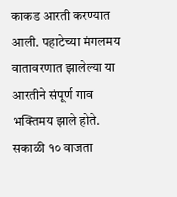काकड आरती करण्यात आली. पहाटेच्या मंगलमय वातावरणात झालेल्या या आरतीने संपूर्ण गाव भक्तिमय झाले होते. सकाळी १० वाजता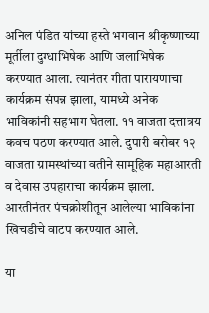अनिल पंडित यांच्या हस्ते भगवान श्रीकृष्णाच्या मूर्तीला दुग्धाभिषेक आणि जलाभिषेक करण्यात आला. त्यानंतर गीता पारायणाचा कार्यक्रम संपन्न झाला, यामध्ये अनेक भाविकांनी सहभाग घेतला. ११ वाजता दत्तात्रय कवच पठण करण्यात आले. दुपारी बरोबर १२ वाजता ग्रामस्थांच्या वतीने सामूहिक महाआरती व देवास उपहाराचा कार्यक्रम झाला. आरतीनंतर पंचक्रोशीतून आलेल्या भाविकांना खिचडीचे वाटप करण्यात आले.

या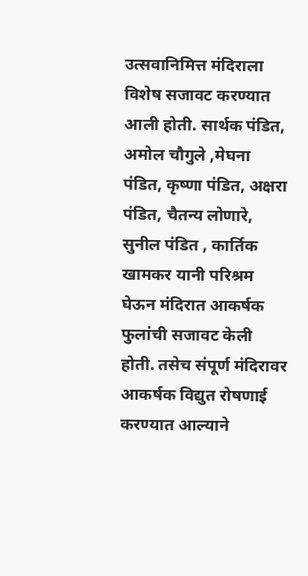उत्सवानिमित्त मंदिराला विशेष सजावट करण्यात आली होती. सार्थक पंडित, अमोल चौगुले ,मेघना पंडित, कृष्णा पंडित, अक्षरा पंडित, चैतन्य लोणारे, सुनील पंडित , कार्तिक खामकर यानी परिश्रम घेऊन मंदिरात आकर्षक फुलांची सजावट केली होती. तसेच संपूर्ण मंदिरावर आकर्षक विद्युत रोषणाई करण्यात आल्याने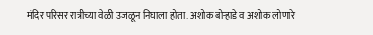मंदिर परिसर रात्रीच्या वेळी उजळून निघाला होता. अशोक बोऱ्हाडे व अशोक लोणारे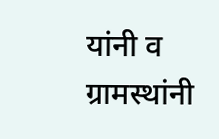यांनी व ग्रामस्थांनी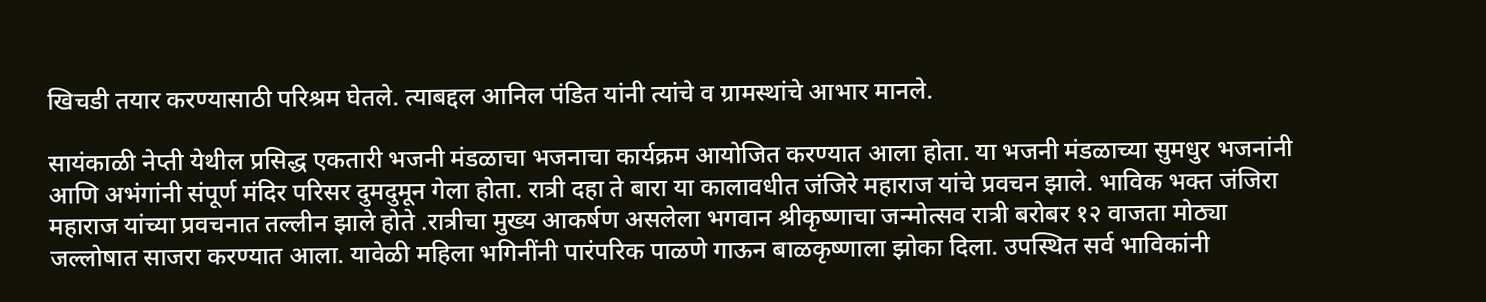खिचडी तयार करण्यासाठी परिश्रम घेतले. त्याबद्दल आनिल पंडित यांनी त्यांचे व ग्रामस्थांचे आभार मानले.

सायंकाळी नेप्ती येथील प्रसिद्ध एकतारी भजनी मंडळाचा भजनाचा कार्यक्रम आयोजित करण्यात आला होता. या भजनी मंडळाच्या सुमधुर भजनांनी आणि अभंगांनी संपूर्ण मंदिर परिसर दुमदुमून गेला होता. रात्री दहा ते बारा या कालावधीत जंजिरे महाराज यांचे प्रवचन झाले. भाविक भक्त जंजिरा महाराज यांच्या प्रवचनात तल्लीन झाले होते .रात्रीचा मुख्य आकर्षण असलेला भगवान श्रीकृष्णाचा जन्मोत्सव रात्री बरोबर १२ वाजता मोठ्या जल्लोषात साजरा करण्यात आला. यावेळी महिला भगिनींनी पारंपरिक पाळणे गाऊन बाळकृष्णाला झोका दिला. उपस्थित सर्व भाविकांनी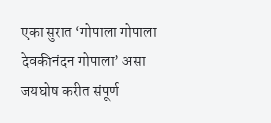एका सुरात ‘गोपाला गोपाला देवकीनंदन गोपाला’ असा जयघोष करीत संपूर्ण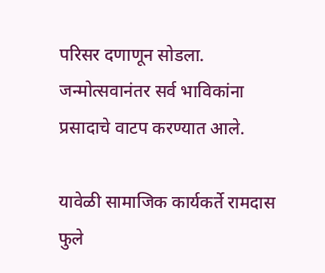परिसर दणाणून सोडला. जन्मोत्सवानंतर सर्व भाविकांना प्रसादाचे वाटप करण्यात आले.

यावेळी सामाजिक कार्यकर्ते रामदास फुले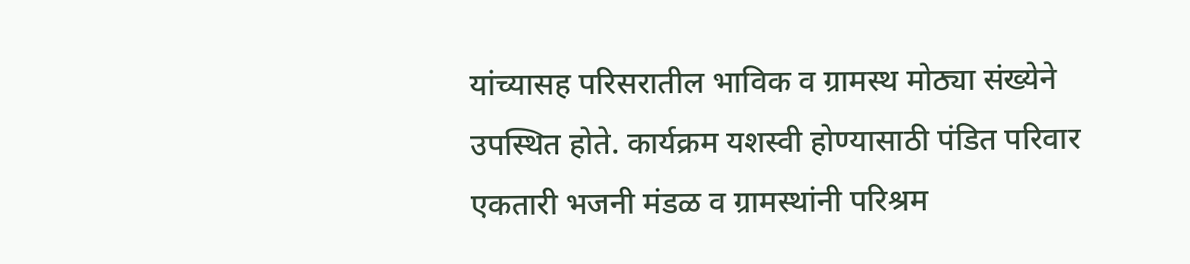यांच्यासह परिसरातील भाविक व ग्रामस्थ मोठ्या संख्येने उपस्थित होते. कार्यक्रम यशस्वी होण्यासाठी पंडित परिवार एकतारी भजनी मंडळ व ग्रामस्थांनी परिश्रम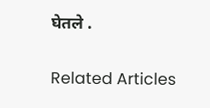घेतले .

Related Articles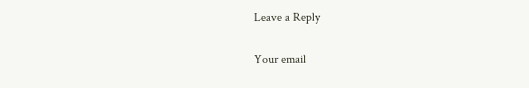Leave a Reply

Your email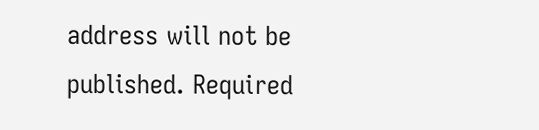address will not be published. Required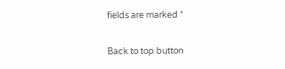fields are marked *

Back to top button